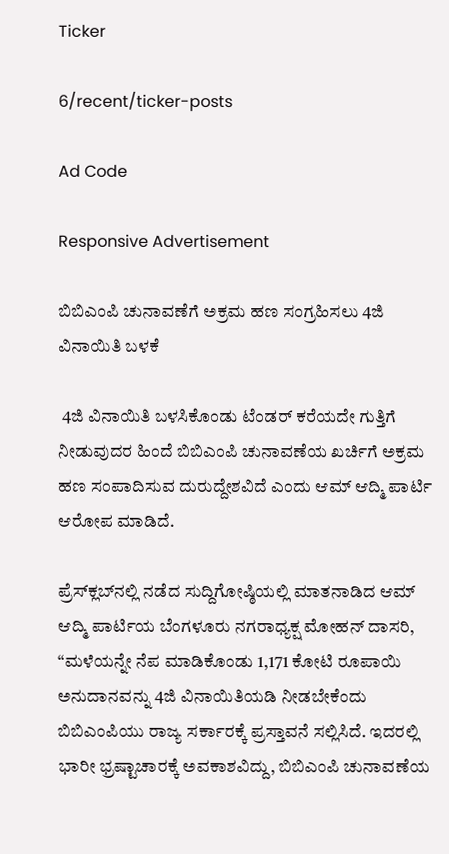Ticker

6/recent/ticker-posts

Ad Code

Responsive Advertisement

ಬಿಬಿಎಂಪಿ ಚುನಾವಣೆಗೆ ಅಕ್ರಮ ಹಣ ಸಂಗ್ರಹಿಸಲು 4ಜಿ ವಿನಾಯಿತಿ ಬಳಕೆ

 4ಜಿ ವಿನಾಯಿತಿ ಬಳಸಿಕೊಂಡು ಟೆಂಡರ್‌ ಕರೆಯದೇ ಗುತ್ತಿಗೆ ನೀಡುವುದರ ಹಿಂದೆ ಬಿಬಿಎಂಪಿ ಚುನಾವಣೆಯ ಖರ್ಚಿಗೆ ಅಕ್ರಮ ಹಣ ಸಂಪಾದಿಸುವ ದುರುದ್ದೇಶವಿದೆ ಎಂದು ಆಮ್‌ ಆದ್ಮಿ ಪಾರ್ಟಿ ಆರೋಪ ಮಾಡಿದೆ.

ಪ್ರೆಸ್‌ಕ್ಲಬ್‌ನಲ್ಲಿ ನಡೆದ ಸುದ್ದಿಗೋಷ್ಠಿಯಲ್ಲಿ ಮಾತನಾಡಿದ ಆಮ್‌ ಆದ್ಮಿ ಪಾರ್ಟಿಯ ಬೆಂಗಳೂರು ನಗರಾಧ್ಯಕ್ಷ ಮೋಹನ್‌ ದಾಸರಿ, “ಮಳೆಯನ್ನೇ ನೆಪ ಮಾಡಿಕೊಂಡು 1,171 ಕೋಟಿ ರೂಪಾಯಿ ಅನುದಾನವನ್ನು 4ಜಿ ವಿನಾಯಿತಿಯಡಿ ನೀಡಬೇಕೆಂದು ಬಿಬಿಎಂಪಿಯು ರಾಜ್ಯ ಸರ್ಕಾರಕ್ಕೆ ಪ್ರಸ್ತಾವನೆ ಸಲ್ಲಿಸಿದೆ. ಇದರಲ್ಲಿ ಭಾರೀ ಭ್ರಷ್ಟಾಚಾರಕ್ಕೆ ಅವಕಾಶವಿದ್ದು, ಬಿಬಿಎಂಪಿ ಚುನಾವಣೆಯ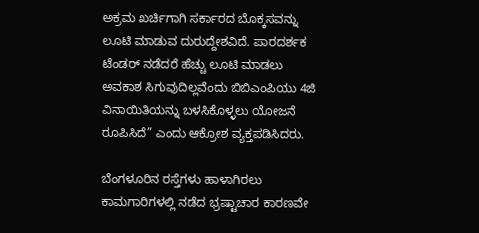ಅಕ್ರಮ ಖರ್ಚಿಗಾಗಿ ಸರ್ಕಾರದ ಬೊಕ್ಕಸವನ್ನು ಲೂಟಿ ಮಾಡುವ ದುರುದ್ದೇಶವಿದೆ. ಪಾರದರ್ಶಕ ಟೆಂಡರ್‌ ನಡೆದರೆ ಹೆಚ್ಚು ಲೂಟಿ ಮಾಡಲು ಅವಕಾಶ ಸಿಗುವುದಿಲ್ಲವೆಂದು ಬಿಬಿಎಂಪಿಯು 4ಜಿ ವಿನಾಯಿತಿಯನ್ನು ಬಳಸಿಕೊಳ್ಳಲು ಯೋಜನೆ ರೂಪಿಸಿದೆ” ಎಂದು ಆಕ್ರೋಶ ವ್ಯಕ್ತಪಡಿಸಿದರು.

ಬೆಂಗಳೂರಿನ ರಸ್ತೆಗಳು ಹಾಳಾಗಿರಲು ಕಾಮಗಾರಿಗಳಲ್ಲಿ ನಡೆದ ಭ್ರಷ್ಟಾಚಾರ ಕಾರಣವೇ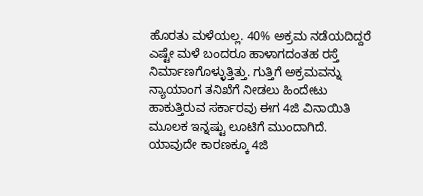ಹೊರತು ಮಳೆಯಲ್ಲ. 40% ಅಕ್ರಮ ನಡೆಯದಿದ್ದರೆ ಎಷ್ಟೇ ಮಳೆ ಬಂದರೂ ಹಾಳಾಗದಂತಹ ರಸ್ತೆ ನಿರ್ಮಾಣಗೊಳ್ಳುತ್ತಿತ್ತು. ಗುತ್ತಿಗೆ ಅಕ್ರಮವನ್ನು ನ್ಯಾಯಾಂಗ ತನಿಖೆಗೆ ನೀಡಲು ಹಿಂದೇಟು ಹಾಕುತ್ತಿರುವ ಸರ್ಕಾರವು ಈಗ 4ಜಿ ವಿನಾಯಿತಿ ಮೂಲಕ ಇನ್ನಷ್ಟು ಲೂಟಿಗೆ ಮುಂದಾಗಿದೆ. ಯಾವುದೇ ಕಾರಣಕ್ಕೂ 4ಜಿ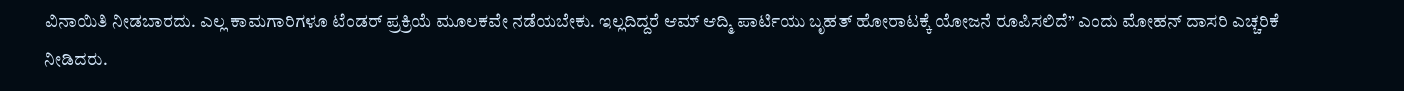ವಿನಾಯಿತಿ ನೀಡಬಾರದು. ಎಲ್ಲ ಕಾಮಗಾರಿಗಳೂ ಟೆಂಡರ್‌ ಪ್ರಕ್ರಿಯೆ ಮೂಲಕವೇ ನಡೆಯಬೇಕು. ಇಲ್ಲದಿದ್ದರೆ ಆಮ್‌ ಆದ್ಮಿ ಪಾರ್ಟಿಯು ಬೃಹತ್‌ ಹೋರಾಟಕ್ಕೆ ಯೋಜನೆ ರೂಪಿಸಲಿದೆ” ಎಂದು ಮೋಹನ್‌ ದಾಸರಿ ಎಚ್ಚರಿಕೆ ನೀಡಿದರು.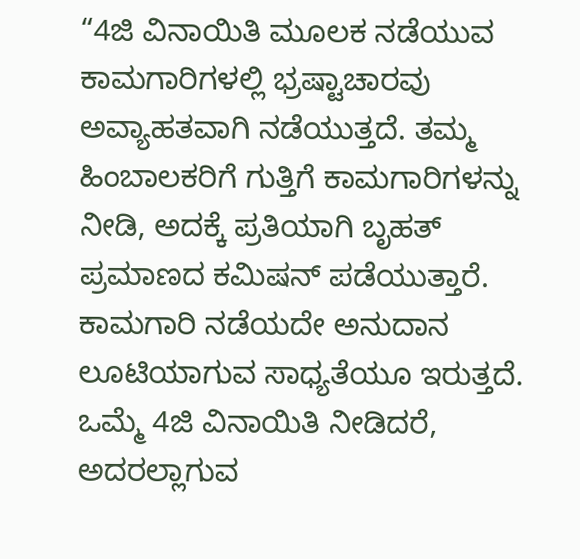“4ಜಿ ವಿನಾಯಿತಿ ಮೂಲಕ ನಡೆಯುವ ಕಾಮಗಾರಿಗಳಲ್ಲಿ ಭ್ರಷ್ಟಾಚಾರವು ಅವ್ಯಾಹತವಾಗಿ ನಡೆಯುತ್ತದೆ. ತಮ್ಮ ಹಿಂಬಾಲಕರಿಗೆ ಗುತ್ತಿಗೆ ಕಾಮಗಾರಿಗಳನ್ನು ನೀಡಿ, ಅದಕ್ಕೆ ಪ್ರತಿಯಾಗಿ ಬೃಹತ್‌ ಪ್ರಮಾಣದ ಕಮಿಷನ್‌ ಪಡೆಯುತ್ತಾರೆ. ಕಾಮಗಾರಿ ನಡೆಯದೇ ಅನುದಾನ ಲೂಟಿಯಾಗುವ ಸಾಧ್ಯತೆಯೂ ಇರುತ್ತದೆ. ಒಮ್ಮೆ 4ಜಿ ವಿನಾಯಿತಿ ನೀಡಿದರೆ, ಅದರಲ್ಲಾಗುವ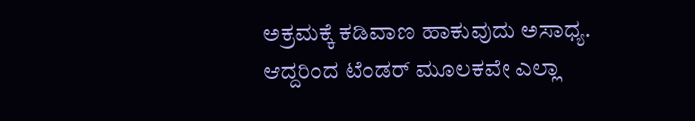ಅಕ್ರಮಕ್ಕೆ ಕಡಿವಾಣ ಹಾಕುವುದು ಅಸಾಧ್ಯ. ಆದ್ದರಿಂದ ಟೆಂಡರ್‌ ಮೂಲಕವೇ ಎಲ್ಲಾ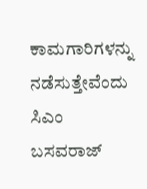ಕಾಮಗಾರಿಗಳನ್ನು ನಡೆಸುತ್ತೇವೆಂದು ಸಿಎಂ ಬಸವರಾಜ್‌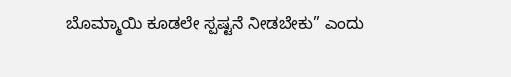ಬೊಮ್ಮಾಯಿ ಕೂಡಲೇ ಸ್ಪಷ್ಟನೆ ನೀಡಬೇಕು” ಎಂದು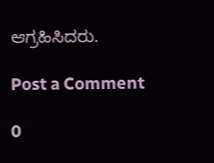ಆಗ್ರಹಿಸಿದರು.

Post a Comment

0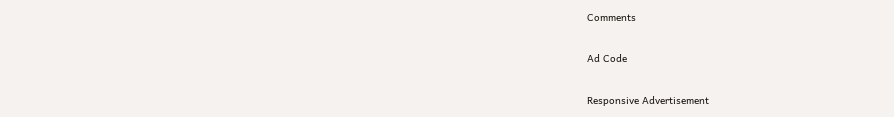Comments

Ad Code

Responsive Advertisement